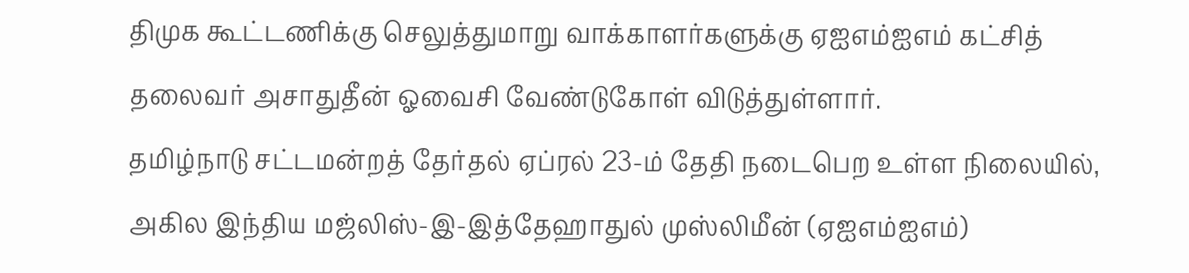திமுக கூட்டணிக்கு செலுத்துமாறு வாக்காளர்களுக்கு ஏஐஎம்ஐஎம் கட்சித் தலைவர் அசாதுதீன் ஓவைசி வேண்டுகோள் விடுத்துள்ளார்.
தமிழ்நாடு சட்டமன்றத் தேர்தல் ஏப்ரல் 23-ம் தேதி நடைபெற உள்ள நிலையில், அகில இந்திய மஜ்லிஸ்-இ-இத்தேஹாதுல் முஸ்லிமீன் (ஏஐஎம்ஐஎம்)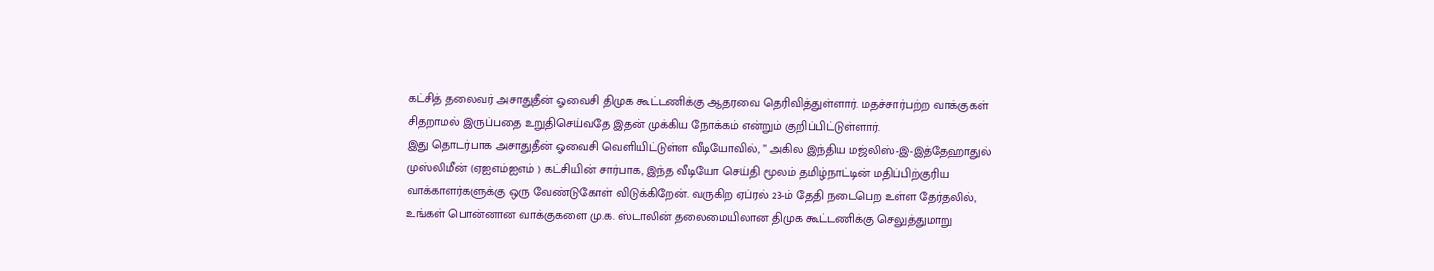கட்சித் தலைவர் அசாதுதீன் ஓவைசி திமுக கூட்டணிக்கு ஆதரவை தெரிவித்துள்ளார். மதச்சார்பற்ற வாக்குகள் சிதறாமல் இருப்பதை உறுதிசெய்வதே இதன் முக்கிய நோக்கம் என்றும் குறிப்பிட்டுள்ளார்.
இது தொடர்பாக அசாதுதீன் ஓவைசி வெளியிட்டுள்ள வீடியோவில், ” அகில இந்திய மஜ்லிஸ்-இ-இத்தேஹாதுல் முஸ்லிமீன் (ஏஐஎம்ஐஎம் ) கட்சியின் சார்பாக, இந்த வீடியோ செய்தி மூலம் தமிழ்நாட்டின் மதிப்பிற்குரிய வாக்காளர்களுக்கு ஒரு வேண்டுகோள் விடுக்கிறேன். வருகிற ஏப்ரல் 23-ம் தேதி நடைபெற உள்ள தேர்தலில், உங்கள் பொன்னான வாக்குகளை மு.க. ஸ்டாலின் தலைமையிலான திமுக கூட்டணிக்கு செலுத்துமாறு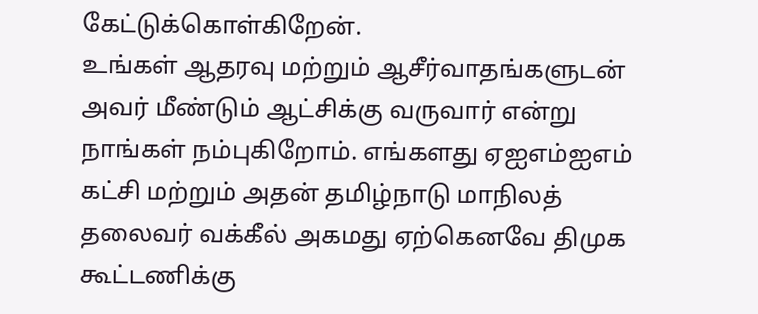கேட்டுக்கொள்கிறேன்.
உங்கள் ஆதரவு மற்றும் ஆசீர்வாதங்களுடன் அவர் மீண்டும் ஆட்சிக்கு வருவார் என்று நாங்கள் நம்புகிறோம். எங்களது ஏஐஎம்ஐஎம் கட்சி மற்றும் அதன் தமிழ்நாடு மாநிலத் தலைவர் வக்கீல் அகமது ஏற்கெனவே திமுக கூட்டணிக்கு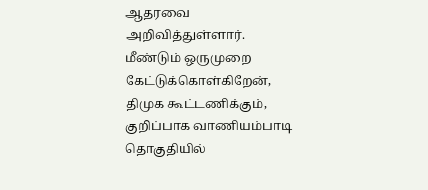ஆதரவை அறிவித்துள்ளார். மீண்டும் ஒருமுறை கேட்டுக்கொள்கிறேன், திமுக கூட்டணிக்கும், குறிப்பாக வாணியம்பாடி தொகுதியில்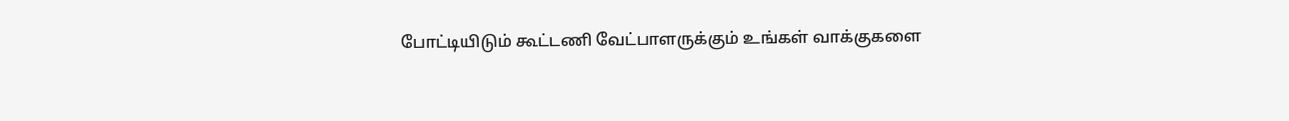போட்டியிடும் கூட்டணி வேட்பாளருக்கும் உங்கள் வாக்குகளை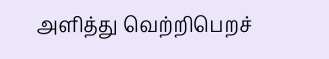அளித்து வெற்றிபெறச்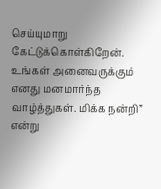செய்யுமாறு கேட்டுக்கொள்கிறேன். உங்கள் அனைவருக்கும் எனது மனமார்ந்த வாழ்த்துகள். மிக்க நன்றி” என்று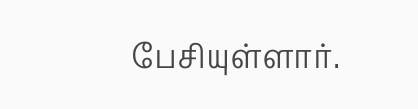பேசியுள்ளார்.